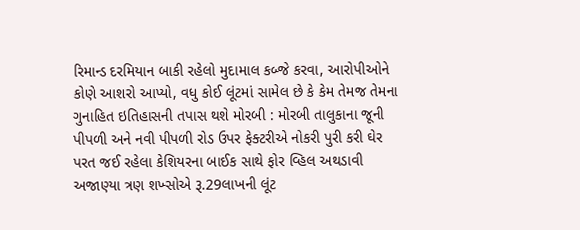રિમાન્ડ દરમિયાન બાકી રહેલો મુદામાલ કબ્જે કરવા, આરોપીઓને કોણે આશરો આપ્યો, વધુ કોઈ લૂંટમાં સામેલ છે કે કેમ તેમજ તેમના ગુનાહિત ઇતિહાસની તપાસ થશે મોરબી : મોરબી તાલુકાના જૂની પીપળી અને નવી પીપળી રોડ ઉપર ફેક્ટરીએ નોકરી પુરી કરી ઘેર પરત જઈ રહેલા કેશિયરના બાઈક સાથે ફોર વ્હિલ અથડાવી અજાણ્યા ત્રણ શખ્સોએ રૂ.29લાખની લૂંટ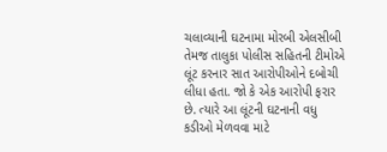ચલાવ્યાની ઘટનામા મોરબી એલસીબી તેમજ તાલુકા પોલીસ સહિતની ટીમોએ લૂંટ કરનાર સાત આરોપીઓને દબોચી લીધા હતા. જો કે એક આરોપી ફરાર છે. ત્યારે આ લૂંટની ઘટનાની વધુ કડીઓ મેળવવા માટે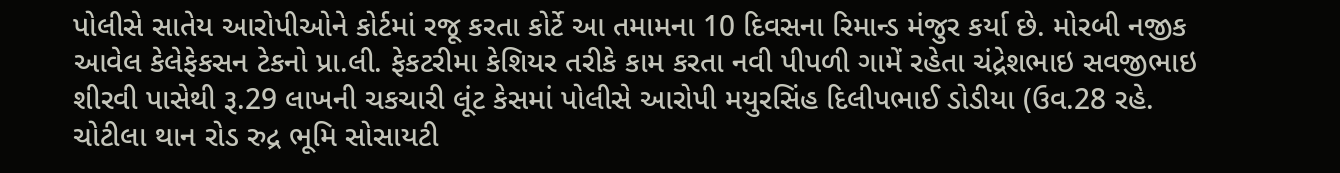પોલીસે સાતેય આરોપીઓને કોર્ટમાં રજૂ કરતા કોર્ટે આ તમામના 10 દિવસના રિમાન્ડ મંજુર કર્યા છે. મોરબી નજીક આવેલ કેલેફેકસન ટેકનો પ્રા.લી. ફેકટરીમા કેશિયર તરીકે કામ કરતા નવી પીપળી ગામેં રહેતા ચંદ્રેશભાઇ સવજીભાઇ શીરવી પાસેથી રૂ.29 લાખની ચકચારી લૂંટ કેસમાં પોલીસે આરોપી મયુરસિંહ દિલીપભાઈ ડોડીયા (ઉવ.28 રહે. ચોટીલા થાન રોડ રુદ્ર ભૂમિ સોસાયટી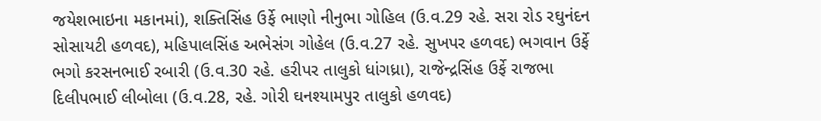જયેશભાઇના મકાનમાં), શક્તિસિંહ ઉર્ફે ભાણો નીનુભા ગોહિલ (ઉ.વ.29 રહે. સરા રોડ રઘુનંદન સોસાયટી હળવદ), મહિપાલસિંહ અભેસંગ ગોહેલ (ઉ.વ.27 રહે. સુખપર હળવદ) ભગવાન ઉર્ફે ભગો કરસનભાઈ રબારી (ઉ.વ.30 રહે. હરીપર તાલુકો ધાંગધ્રા), રાજેન્દ્રસિંહ ઉર્ફે રાજભા દિલીપભાઈ લીબોલા (ઉ.વ.28, રહે. ગોરી ઘનશ્યામપુર તાલુકો હળવદ)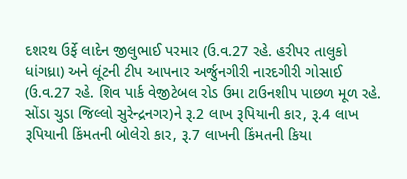દશરથ ઉર્ફે લાદેન જીલુભાઈ પરમાર (ઉ.વ.27 રહે. હરીપર તાલુકો ધાંગધ્રા) અને લૂંટની ટીપ આપનાર અર્જુનગીરી નારદગીરી ગોસાઈ (ઉ.વ.27 રહે. શિવ પાર્ક વેજીટેબલ રોડ ઉમા ટાઉનશીપ પાછળ મૂળ રહે. સોંડા ચુડા જિલ્લો સુરેન્દ્રનગર)ને રૂ.2 લાખ રૂપિયાની કાર, રૂ.4 લાખ રૂપિયાની કિંમતની બોલેરો કાર, રૂ.7 લાખની કિંમતની કિયા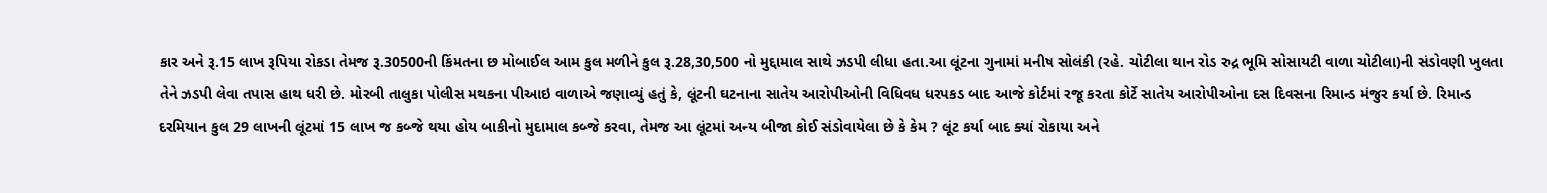કાર અને રૂ.15 લાખ રૂપિયા રોકડા તેમજ રૂ.30500ની કિંમતના છ મોબાઈલ આમ કુલ મળીને કુલ રૂ.28,30,500 નો મુદ્દામાલ સાથે ઝડપી લીધા હતા.આ લૂંટના ગુનામાં મનીષ સોલંકી (રહે. ચોટીલા થાન રોડ રુદ્ર ભૂમિ સોસાયટી વાળા ચોટીલા)ની સંડોવણી ખુલતા તેને ઝડપી લેવા તપાસ હાથ ધરી છે. મોરબી તાલુકા પોલીસ મથકના પીઆઇ વાળાએ જણાવ્યું હતું કે, લૂંટની ઘટનાના સાતેય આરોપીઓની વિધિવધ ધરપકડ બાદ આજે કોર્ટમાં રજૂ કરતા કોર્ટે સાતેય આરોપીઓના દસ દિવસના રિમાન્ડ મંજુર કર્યા છે. રિમાન્ડ દરમિયાન કુલ 29 લાખની લૂંટમાં 15 લાખ જ કબ્જે થયા હોય બાકીનો મુદામાલ કબ્જે કરવા, તેમજ આ લૂંટમાં અન્ય બીજા કોઈ સંડોવાયેલા છે કે કેમ ? લૂંટ કર્યા બાદ ક્યાં રોકાયા અને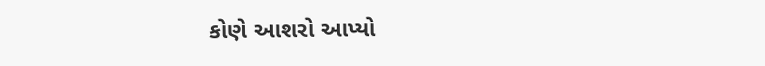કોણે આશરો આપ્યો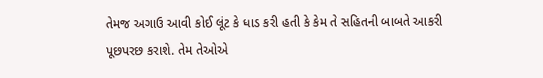તેમજ અગાઉ આવી કોઈ લૂંટ કે ધાડ કરી હતી કે કેમ તે સહિતની બાબતે આકરી પૂછપરછ કરાશે. તેમ તેઓએ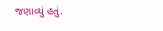જણાવ્યું હતું.